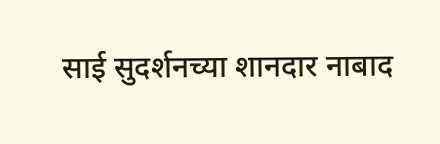साई सुदर्शनच्या शानदार नाबाद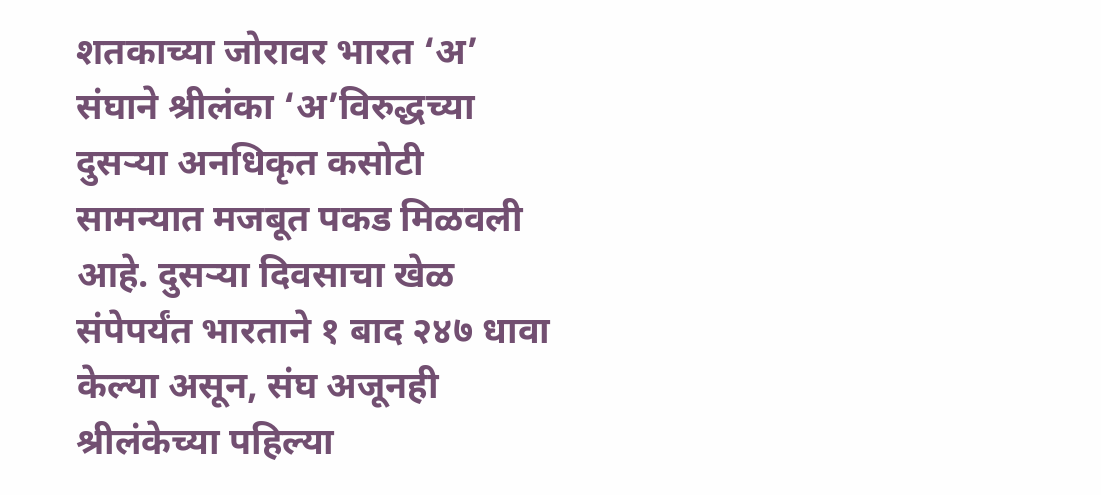शतकाच्या जोरावर भारत ‘अ’ संघाने श्रीलंका ‘अ’विरुद्धच्या दुसऱ्या अनधिकृत कसोटी सामन्यात मजबूत पकड मिळवली आहे. दुसऱ्या दिवसाचा खेळ संपेपर्यंत भारताने १ बाद २४७ धावा केल्या असून, संघ अजूनही श्रीलंकेच्या पहिल्या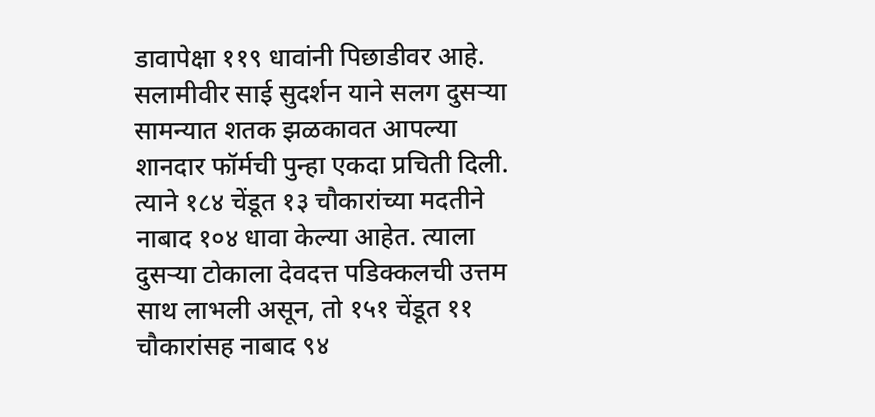डावापेक्षा ११९ धावांनी पिछाडीवर आहे.
सलामीवीर साई सुदर्शन याने सलग दुसऱ्या सामन्यात शतक झळकावत आपल्या शानदार फॉर्मची पुन्हा एकदा प्रचिती दिली. त्याने १८४ चेंडूत १३ चौकारांच्या मदतीने नाबाद १०४ धावा केल्या आहेत. त्याला दुसऱ्या टोकाला देवदत्त पडिक्कलची उत्तम साथ लाभली असून, तो १५१ चेंडूत ११ चौकारांसह नाबाद ९४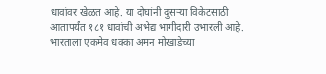धावांवर खेळत आहे. या दोघांनी दुसऱ्या विकेटसाठी आतापर्यंत १८१ धावांची अभेद्य भागीदारी उभारली आहे.
भारताला एकमेव धक्का अमन मोखाडेच्या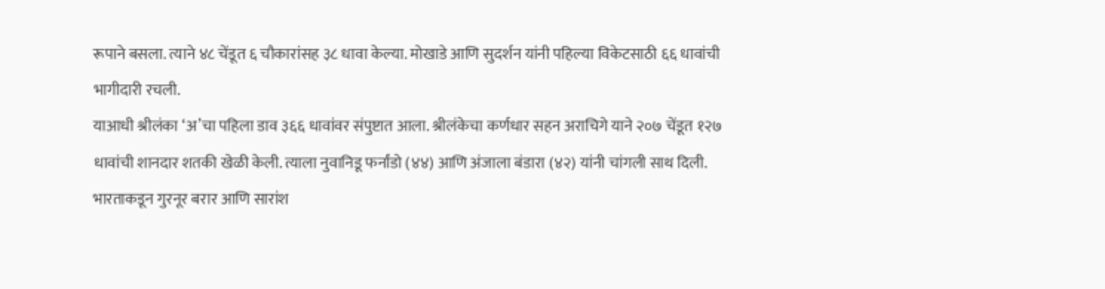रूपाने बसला. त्याने ४८ चेंडूत ६ चौकारांसह ३८ धावा केल्या. मोखाडे आणि सुदर्शन यांनी पहिल्या विकेटसाठी ६६ धावांची भागीदारी रचली.
याआधी श्रीलंका ‘अ’चा पहिला डाव ३६६ धावांवर संपुष्टात आला. श्रीलंकेचा कर्णधार सहन अराचिगे याने २०७ चेंडूत १२७ धावांची शानदार शतकी खेळी केली. त्याला नुवानिडू फर्नांडो (४४) आणि अंजाला बंडारा (४२) यांनी चांगली साथ दिली.
भारताकडून गुरनूर बरार आणि सारांश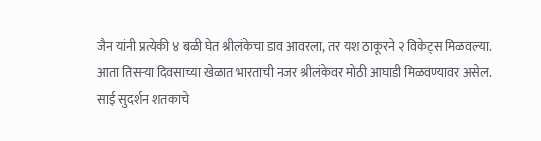जैन यांनी प्रत्येकी ४ बळी घेत श्रीलंकेचा डाव आवरला, तर यश ठाकूरने २ विकेट्स मिळवल्या.
आता तिसऱ्या दिवसाच्या खेळात भारताची नजर श्रीलंकेवर मोठी आघाडी मिळवण्यावर असेल. साई सुदर्शन शतकाचे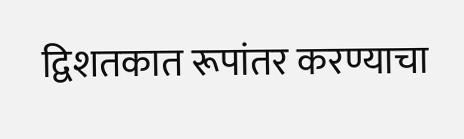द्विशतकात रूपांतर करण्याचा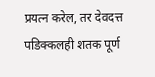प्रयत्न करेल, तर देवदत्त पडिक्कलही शतक पूर्ण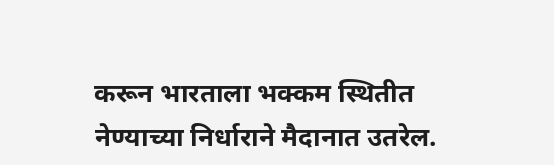करून भारताला भक्कम स्थितीत नेण्याच्या निर्धाराने मैदानात उतरेल.